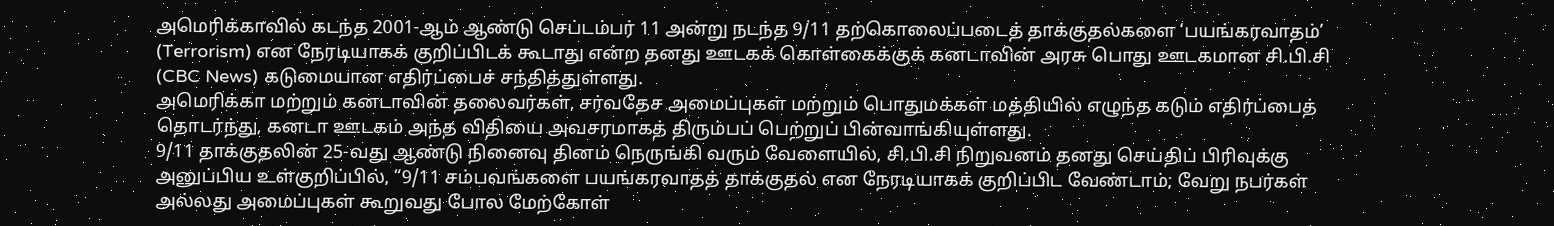அமெரிக்காவில் கடந்த 2001-ஆம் ஆண்டு செப்டம்பர் 11 அன்று நடந்த 9/11 தற்கொலைப்படைத் தாக்குதல்களை ‘பயங்கரவாதம்’ (Terrorism) என நேரடியாகக் குறிப்பிடக் கூடாது என்ற தனது ஊடகக் கொள்கைக்குக் கனடாவின் அரசு பொது ஊடகமான சி.பி.சி (CBC News) கடுமையான எதிர்ப்பைச் சந்தித்துள்ளது.
அமெரிக்கா மற்றும் கனடாவின் தலைவர்கள், சர்வதேச அமைப்புகள் மற்றும் பொதுமக்கள் மத்தியில் எழுந்த கடும் எதிர்ப்பைத் தொடர்ந்து, கனடா ஊடகம் அந்த விதியை அவசரமாகத் திரும்பப் பெற்றுப் பின்வாங்கியுள்ளது.
9/11 தாக்குதலின் 25-வது ஆண்டு நினைவு தினம் நெருங்கி வரும் வேளையில், சி.பி.சி நிறுவனம் தனது செய்திப் பிரிவுக்கு அனுப்பிய உள்குறிப்பில், “9/11 சம்பவங்களை பயங்கரவாதத் தாக்குதல் என நேரடியாகக் குறிப்பிட வேண்டாம்; வேறு நபர்கள் அல்லது அமைப்புகள் கூறுவது போல மேற்கோள்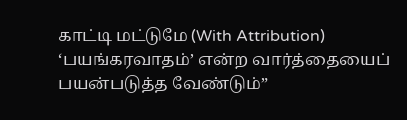காட்டி மட்டுமே (With Attribution) ‘பயங்கரவாதம்’ என்ற வார்த்தையைப் பயன்படுத்த வேண்டும்”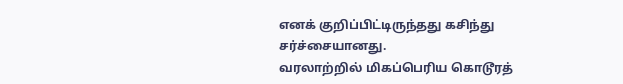எனக் குறிப்பிட்டிருந்தது கசிந்து சர்ச்சையானது.
வரலாற்றில் மிகப்பெரிய கொடூரத்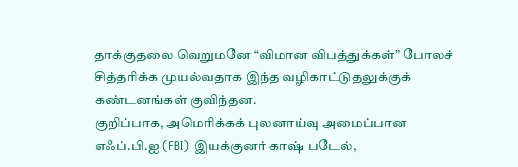தாக்குதலை வெறுமனே “விமான விபத்துக்கள்” போலச் சித்தரிக்க முயல்வதாக இந்த வழிகாட்டுதலுக்குக் கண்டனங்கள் குவிந்தன.
குறிப்பாக, அமெரிக்கக் புலனாய்வு அமைப்பான எஃப்.பி.ஐ (FBI) இயக்குனர் காஷ் படேல்,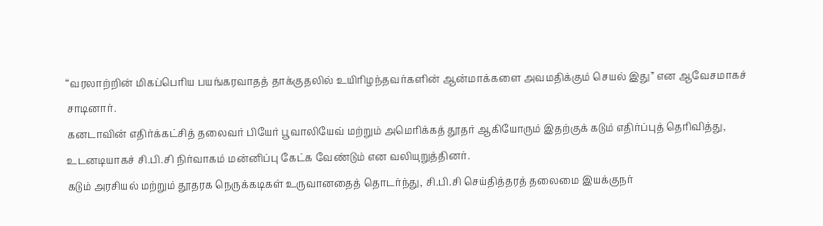“வரலாற்றின் மிகப்பெரிய பயங்கரவாதத் தாக்குதலில் உயிரிழந்தவர்களின் ஆன்மாக்களை அவமதிக்கும் செயல் இது” என ஆவேசமாகச் சாடினார்.
கனடாவின் எதிர்க்கட்சித் தலைவர் பியேர் பூவாலியேவ் மற்றும் அமெரிக்கத் தூதர் ஆகியோரும் இதற்குக் கடும் எதிர்ப்புத் தெரிவித்து, உடனடியாகச் சி.பி.சி நிர்வாகம் மன்னிப்பு கேட்க வேண்டும் என வலியுறுத்தினர்.
கடும் அரசியல் மற்றும் தூதரக நெருக்கடிகள் உருவானதைத் தொடர்ந்து, சி.பி.சி செய்தித்தரத் தலைமை இயக்குநர்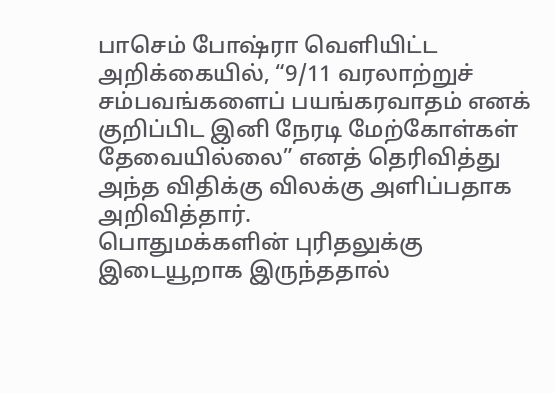பாசெம் போஷ்ரா வெளியிட்ட அறிக்கையில், “9/11 வரலாற்றுச் சம்பவங்களைப் பயங்கரவாதம் எனக் குறிப்பிட இனி நேரடி மேற்கோள்கள் தேவையில்லை” எனத் தெரிவித்து அந்த விதிக்கு விலக்கு அளிப்பதாக அறிவித்தார்.
பொதுமக்களின் புரிதலுக்கு இடையூறாக இருந்ததால்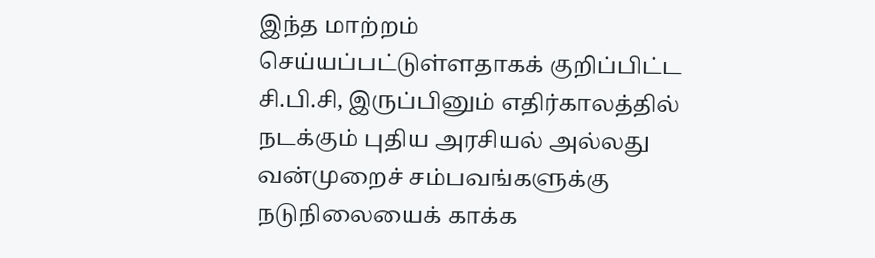இந்த மாற்றம் செய்யப்பட்டுள்ளதாகக் குறிப்பிட்ட சி.பி.சி, இருப்பினும் எதிர்காலத்தில் நடக்கும் புதிய அரசியல் அல்லது வன்முறைச் சம்பவங்களுக்கு நடுநிலையைக் காக்க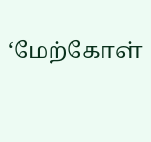‘மேற்கோள்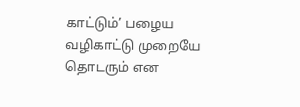காட்டும்’ பழைய வழிகாட்டு முறையே தொடரும் என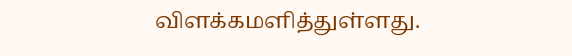விளக்கமளித்துள்ளது.